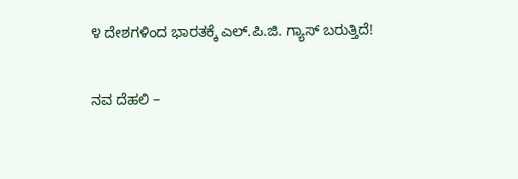೪ ದೇಶಗಳಿಂದ ಭಾರತಕ್ಕೆ ಎಲ್.ಪಿ.ಜಿ. ಗ್ಯಾಸ್ ಬರುತ್ತಿದೆ!

ನವ ದೆಹಲಿ –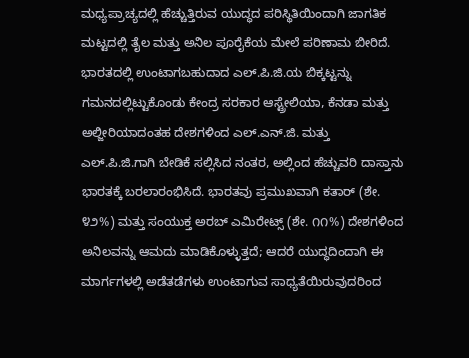ಮಧ್ಯಪ್ರಾಚ್ಯದಲ್ಲಿ ಹೆಚ್ಚುತ್ತಿರುವ ಯುದ್ಧದ ಪರಿಸ್ಥಿತಿಯಿಂದಾಗಿ ಜಾಗತಿಕ ಮಟ್ಟದಲ್ಲಿ ತೈಲ ಮತ್ತು ಅನಿಲ ಪೂರೈಕೆಯ ಮೇಲೆ ಪರಿಣಾಮ ಬೀರಿದೆ. ಭಾರತದಲ್ಲಿ ಉಂಟಾಗಬಹುದಾದ ಎಲ್.ಪಿ.ಜಿ.ಯ ಬಿಕ್ಕಟ್ಟನ್ನು ಗಮನದಲ್ಲಿಟ್ಟುಕೊಂಡು ಕೇಂದ್ರ ಸರಕಾರ ಆಸ್ಟ್ರೇಲಿಯಾ, ಕೆನಡಾ ಮತ್ತು ಅಲ್ಜೀರಿಯಾದಂತಹ ದೇಶಗಳಿಂದ ಎಲ್.ಎನ್.ಜಿ. ಮತ್ತು ಎಲ್.ಪಿ.ಜಿ.ಗಾಗಿ ಬೇಡಿಕೆ ಸಲ್ಲಿಸಿದ ನಂತರ, ಅಲ್ಲಿಂದ ಹೆಚ್ಚುವರಿ ದಾಸ್ತಾನು ಭಾರತಕ್ಕೆ ಬರಲಾರಂಭಿಸಿದೆ. ಭಾರತವು ಪ್ರಮುಖವಾಗಿ ಕತಾರ್ (ಶೇ. ೪೨%) ಮತ್ತು ಸಂಯುಕ್ತ ಅರಬ್ ಎಮಿರೇಟ್ಸ್ (ಶೇ. ೧೧%) ದೇಶಗಳಿಂದ ಅನಿಲವನ್ನು ಆಮದು ಮಾಡಿಕೊಳ್ಳುತ್ತದೆ; ಆದರೆ ಯುದ್ಧದಿಂದಾಗಿ ಈ ಮಾರ್ಗಗಳಲ್ಲಿ ಅಡೆತಡೆಗಳು ಉಂಟಾಗುವ ಸಾಧ್ಯತೆಯಿರುವುದರಿಂದ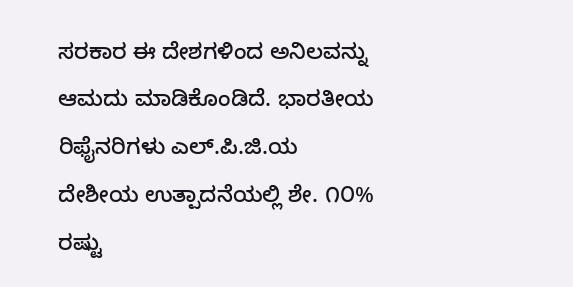ಸರಕಾರ ಈ ದೇಶಗಳಿಂದ ಅನಿಲವನ್ನು ಆಮದು ಮಾಡಿಕೊಂಡಿದೆ. ಭಾರತೀಯ ರಿಫೈನರಿಗಳು ಎಲ್.ಪಿ.ಜಿ.ಯ ದೇಶೀಯ ಉತ್ಪಾದನೆಯಲ್ಲಿ ಶೇ. ೧೦% ರಷ್ಟು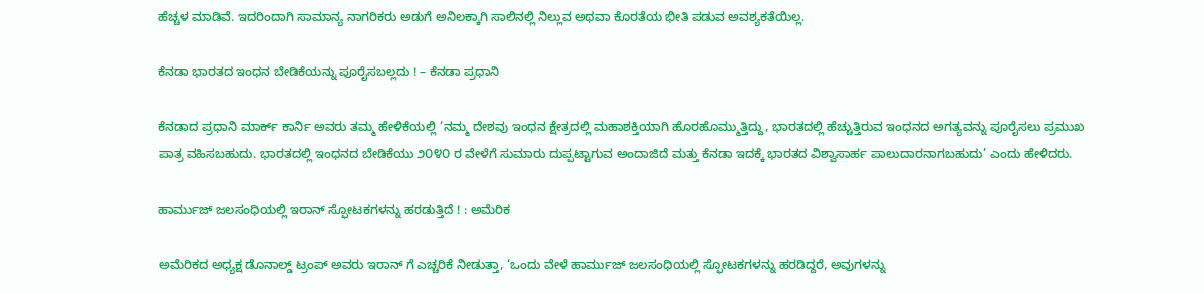ಹೆಚ್ಚಳ ಮಾಡಿವೆ. ಇದರಿಂದಾಗಿ ಸಾಮಾನ್ಯ ನಾಗರಿಕರು ಅಡುಗೆ ಅನಿಲಕ್ಕಾಗಿ ಸಾಲಿನಲ್ಲಿ ನಿಲ್ಲುವ ಅಥವಾ ಕೊರತೆಯ ಭೀತಿ ಪಡುವ ಅವಶ್ಯಕತೆಯಿಲ್ಲ.

ಕೆನಡಾ ಭಾರತದ ಇಂಧನ ಬೇಡಿಕೆಯನ್ನು ಪೂರೈಸಬಲ್ಲದು ! – ಕೆನಡಾ ಪ್ರಧಾನಿ

ಕೆನಡಾದ ಪ್ರಧಾನಿ ಮಾರ್ಕ್ ಕಾರ್ನಿ ಅವರು ತಮ್ಮ ಹೇಳಿಕೆಯಲ್ಲಿ ‘ನಮ್ಮ ದೇಶವು ಇಂಧನ ಕ್ಷೇತ್ರದಲ್ಲಿ ಮಹಾಶಕ್ತಿಯಾಗಿ ಹೊರಹೊಮ್ಮುತ್ತಿದ್ದು, ಭಾರತದಲ್ಲಿ ಹೆಚ್ಚುತ್ತಿರುವ ಇಂಧನದ ಅಗತ್ಯವನ್ನು ಪೂರೈಸಲು ಪ್ರಮುಖ ಪಾತ್ರ ವಹಿಸಬಹುದು. ಭಾರತದಲ್ಲಿ ಇಂಧನದ ಬೇಡಿಕೆಯು ೨೦೪೦ ರ ವೇಳೆಗೆ ಸುಮಾರು ದುಪ್ಪಟ್ಟಾಗುವ ಅಂದಾಜಿದೆ ಮತ್ತು ಕೆನಡಾ ಇದಕ್ಕೆ ಭಾರತದ ವಿಶ್ವಾಸಾರ್ಹ ಪಾಲುದಾರನಾಗಬಹುದು’ ಎಂದು ಹೇಳಿದರು.

ಹಾರ್ಮುಜ್ ಜಲಸಂಧಿಯಲ್ಲಿ ಇರಾನ್ ಸ್ಫೋಟಕಗಳನ್ನು ಹರಡುತ್ತಿದೆ ! : ಅಮೆರಿಕ

ಅಮೆರಿಕದ ಅಧ್ಯಕ್ಷ ಡೊನಾಲ್ಡ್ ಟ್ರಂಪ್ ಅವರು ಇರಾನ್‌ ಗೆ ಎಚ್ಚರಿಕೆ ನೀಡುತ್ತಾ, ‘ಒಂದು ವೇಳೆ ಹಾರ್ಮುಜ್ ಜಲಸಂಧಿಯಲ್ಲಿ ಸ್ಫೋಟಕಗಳನ್ನು ಹರಡಿದ್ದರೆ, ಅವುಗಳನ್ನು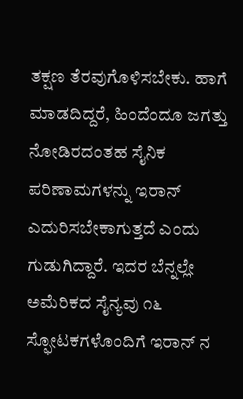ತಕ್ಷಣ ತೆರವುಗೊಳಿಸಬೇಕು. ಹಾಗೆ ಮಾಡದಿದ್ದರೆ, ಹಿಂದೆಂದೂ ಜಗತ್ತು ನೋಡಿರದಂತಹ ಸೈನಿಕ ಪರಿಣಾಮಗಳನ್ನು ಇರಾನ್ ಎದುರಿಸಬೇಕಾಗುತ್ತದೆ ಎಂದು ಗುಡುಗಿದ್ದಾರೆ. ಇದರ ಬೆನ್ನಲ್ಲೇ ಅಮೆರಿಕದ ಸೈನ್ಯವು ೧೬ ಸ್ಫೋಟಕಗಳೊಂದಿಗೆ ಇರಾನ್‌ ನ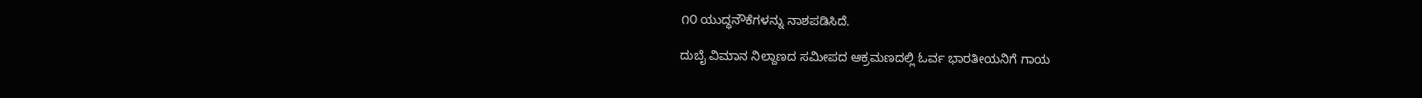೧೦ ಯುದ್ಧನೌಕೆಗಳನ್ನು ನಾಶಪಡಿಸಿದೆ.

ದುಬೈ ವಿಮಾನ ನಿಲ್ದಾಣದ ಸಮೀಪದ ಆಕ್ರಮಣದಲ್ಲಿ ಓರ್ವ ಭಾರತೀಯನಿಗೆ ಗಾಯ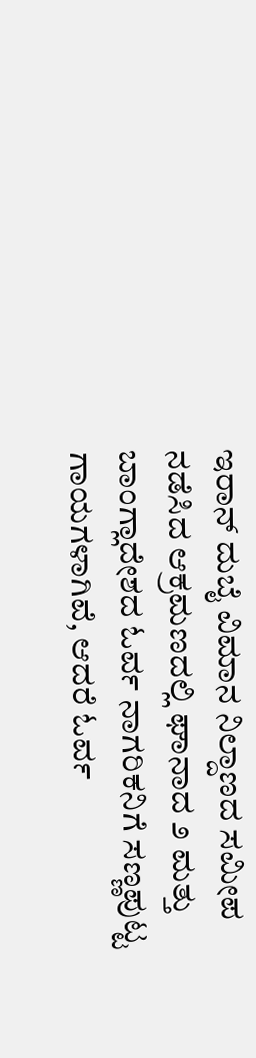ಇರಾನ್ ದುಬೈ ವಿಮಾನ ನಿಲ್ದಾಣದ ಸಮೀಪ ನಡೆಸಿದ ಆಕ್ರಮಣದಲ್ಲಿ ಘಾನಾದ ೨ ಮತ್ತು ಬಾಂಗ್ಲಾದೇಶದ ಓರ್ವ ನಾಗರಿಕನಿಗೆ ಸಣ್ಣಪುಟ್ಟ ಗಾಯಗಳಾಗಿವೆ, ಆದರೆ ಓರ್ವ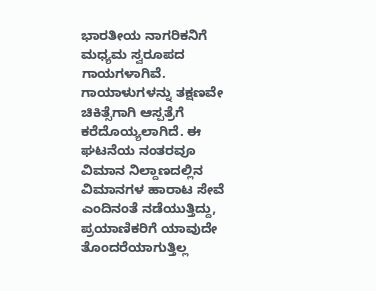ಭಾರತೀಯ ನಾಗರಿಕನಿಗೆ ಮಧ್ಯಮ ಸ್ವರೂಪದ ಗಾಯಗಳಾಗಿವೆ. ಗಾಯಾಳುಗಳನ್ನು ತಕ್ಷಣವೇ ಚಿಕಿತ್ಸೆಗಾಗಿ ಆಸ್ಪತ್ರೆಗೆ ಕರೆದೊಯ್ಯಲಾಗಿದೆ. ಈ ಘಟನೆಯ ನಂತರವೂ ವಿಮಾನ ನಿಲ್ದಾಣದಲ್ಲಿನ ವಿಮಾನಗಳ ಹಾರಾಟ ಸೇವೆ ಎಂದಿನಂತೆ ನಡೆಯುತ್ತಿದ್ದು, ಪ್ರಯಾಣಿಕರಿಗೆ ಯಾವುದೇ ತೊಂದರೆಯಾಗುತ್ತಿಲ್ಲ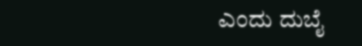ಎಂದು ದುಬೈ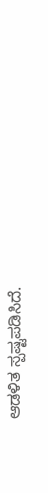ಆಡಳಿತ ಸ್ಪಷ್ಟಪಡಿಸಿದೆ.